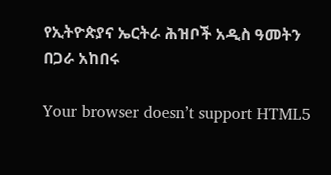የኢትዮጵያና ኤርትራ ሕዝቦች አዲስ ዓመትን በጋራ አከበሩ

Your browser doesn’t support HTML5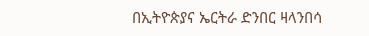በኢትዮጵያና ኤርትራ ድንበር ዛላንበሳ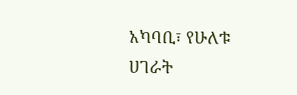አካባቢ፣ የሁለቱ ሀገራት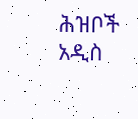ሕዝቦች አዲስ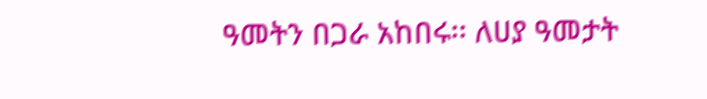ዓመትን በጋራ አከበሩ፡፡ ለሀያ ዓመታት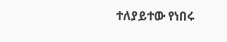ተለያይተው የነበሩ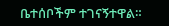ቤተሰቦችም ተገናኝተዋል።